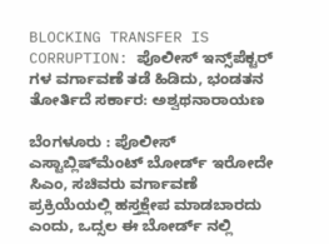BLOCKING TRANSFER IS CORRUPTION: ಪೊಲೀಸ್ ಇನ್ಸ್‌ಪೆಕ್ಟರ್ ಗಳ ವರ್ಗಾವಣೆ ತಡೆ ಹಿಡಿದು, ಭಂಡತನ ತೋರ್ತಿದೆ ಸರ್ಕಾರ: ಅಶ್ವಥನಾರಾಯಣ

ಬೆಂಗಳೂರು : ಪೊಲೀಸ್ ಎಸ್ಟಾಬ್ಲಿಷ್‌ಮೆಂಟ್ ಬೋರ್ಡ್ ಇರೋದೇ ಸಿಎಂ, ಸಚಿವರು ವರ್ಗಾವಣೆ ಪ್ರಕ್ರಿಯೆಯಲ್ಲಿ ಹಸ್ತಕ್ಷೇಪ ಮಾಡಬಾರದು ಎಂದು, ಒದ್ಸಲ ಈ ಬೋರ್ಡ್ ನಲ್ಲಿ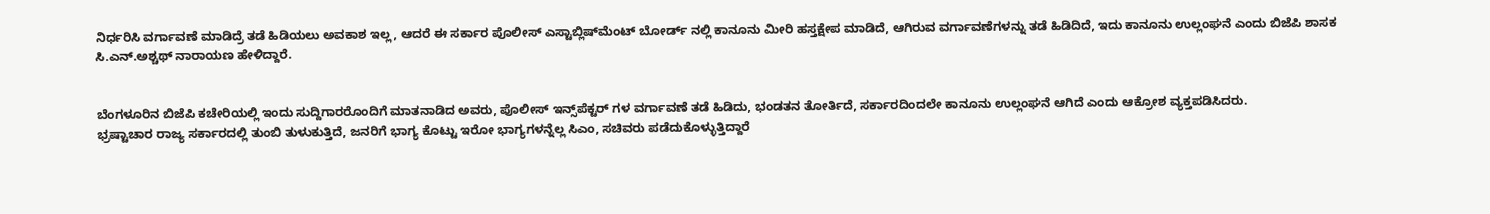ನಿರ್ಧರಿಸಿ ವರ್ಗಾವಣೆ ಮಾಡಿದ್ರೆ ತಡೆ ಹಿಡಿಯಲು ಅವಕಾಶ ಇಲ್ಲ, ಆದರೆ ಈ ಸರ್ಕಾರ ಪೊಲೀಸ್ ಎಸ್ಟಾಬ್ಲಿಷ್‌ಮೆಂಟ್ ಬೋರ್ಡ್ ನಲ್ಲಿ ಕಾನೂನು ಮೀರಿ ಹಸ್ತಕ್ಷೇಪ ಮಾಡಿದೆ, ಆಗಿರುವ ವರ್ಗಾವಣೆಗಳನ್ನು ತಡೆ ಹಿಡಿದಿದೆ, ಇದು ಕಾನೂನು ಉಲ್ಲಂಘನೆ ಎಂದು ಬಿಜೆಪಿ ಶಾಸಕ ಸಿ.ಎನ್.ಅಶ್ಚಥ್ ನಾರಾಯಣ ಹೇಳಿದ್ದಾರೆ.


ಬೆಂಗಳೂರಿನ ಬಿಜೆಪಿ ಕಚೇರಿಯಲ್ಲಿ ಇಂದು ಸುದ್ದಿಗಾರರೊಂದಿಗೆ ಮಾತನಾಡಿದ ಅವರು, ಪೊಲೀಸ್ ಇನ್ಸ್‌ಪೆಕ್ಟರ್ ಗಳ ವರ್ಗಾವಣೆ ತಡೆ ಹಿಡಿದು, ಭಂಡತನ ತೋರ್ತಿದೆ, ಸರ್ಕಾರದಿಂದಲೇ ಕಾನೂನು ಉಲ್ಲಂಘನೆ ಆಗಿದೆ ಎಂದು ಆಕ್ರೋಶ ವ್ಯಕ್ತಪಡಿಸಿದರು.
ಭ್ರಷ್ಟಾಚಾರ ರಾಜ್ಯ ಸರ್ಕಾರದಲ್ಲಿ ತುಂಬಿ ತುಳುಕುತ್ತಿದೆ, ಜನರಿಗೆ ಭಾಗ್ಯ ಕೊಟ್ಟು ಇರೋ ಭಾಗ್ಯಗಳನ್ನೆಲ್ಲ ಸಿಎಂ, ಸಚಿವರು ಪಡೆದುಕೊಳ್ಳುತ್ತಿದ್ದಾರೆ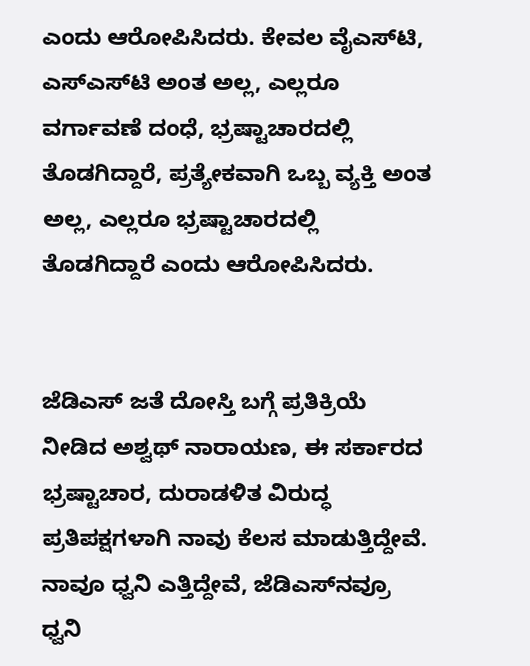ಎಂದು ಆರೋಪಿಸಿದರು. ಕೇವಲ ವೈಎಸ್‌ಟಿ, ಎಸ್‌ಎಸ್‌ಟಿ ಅಂತ ಅಲ್ಲ, ಎಲ್ಲರೂ ವರ್ಗಾವಣೆ ದಂಧೆ, ಭ್ರಷ್ಟಾಚಾರದಲ್ಲಿ ತೊಡಗಿದ್ದಾರೆ, ಪ್ರತ್ಯೇಕವಾಗಿ ಒಬ್ಬ ವ್ಯಕ್ತಿ ಅಂತ ಅಲ್ಲ, ಎಲ್ಲರೂ ಭ್ರಷ್ಟಾಚಾರದಲ್ಲಿ ತೊಡಗಿದ್ದಾರೆ ಎಂದು ಆರೋಪಿಸಿದರು.


ಜೆಡಿಎಸ್ ಜತೆ ದೋಸ್ತಿ ಬಗ್ಗೆ ಪ್ರತಿಕ್ರಿಯೆ ನೀಡಿದ ಅಶ್ವಥ್ ನಾರಾಯಣ, ಈ ಸರ್ಕಾರದ ಭ್ರಷ್ಟಾಚಾರ, ದುರಾಡಳಿತ ವಿರುದ್ಧ ಪ್ರತಿಪಕ್ಷಗಳಾಗಿ ನಾವು ಕೆಲಸ ಮಾಡುತ್ತಿದ್ದೇವೆ. ನಾವೂ ಧ್ವನಿ ಎತ್ತಿದ್ದೇವೆ, ಜೆಡಿಎಸ್‌ನವ್ರೂ ಧ್ವನಿ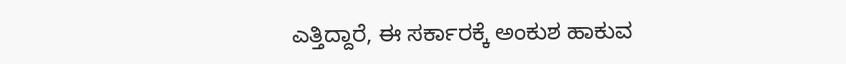ಎತ್ತಿದ್ದಾರೆ, ಈ ಸರ್ಕಾರಕ್ಕೆ ಅಂಕುಶ ಹಾಕುವ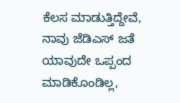ಕೆಲಸ ಮಾಡುತ್ತಿದ್ದೇವೆ, ನಾವು ಜೆಡಿಎಸ್ ಜತೆ ಯಾವುದೇ ಒಪ್ಪಂದ ಮಾಡಿಕೊಂಡಿಲ್ಲ,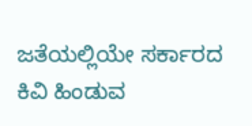ಜತೆಯಲ್ಲಿಯೇ ಸರ್ಕಾರದ ಕಿವಿ ಹಿಂಡುವ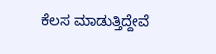ಕೆಲಸ ಮಾಡುತ್ತಿದ್ದೇವೆ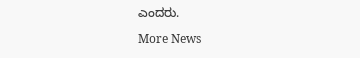ಎಂದರು.

More News